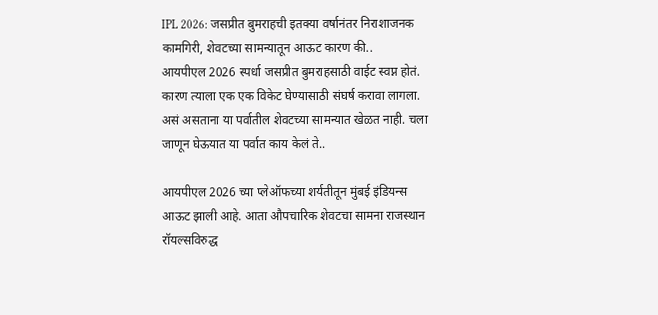IPL 2026: जसप्रीत बुमराहची इतक्या वर्षानंतर निराशाजनक कामगिरी, शेवटच्या सामन्यातून आऊट कारण की..
आयपीएल 2026 स्पर्धा जसप्रीत बुमराहसाठी वाईट स्वप्न होतं. कारण त्याला एक एक विकेट घेण्यासाठी संघर्ष करावा लागला. असं असताना या पर्वातील शेवटच्या सामन्यात खेळत नाही. चला जाणून घेऊयात या पर्वात काय केलं ते..

आयपीएल 2026 च्या प्लेऑफच्या शर्यतीतून मुंबई इंडियन्स आऊट झाली आहे. आता औपचारिक शेवटचा सामना राजस्थान रॉयल्सविरुद्ध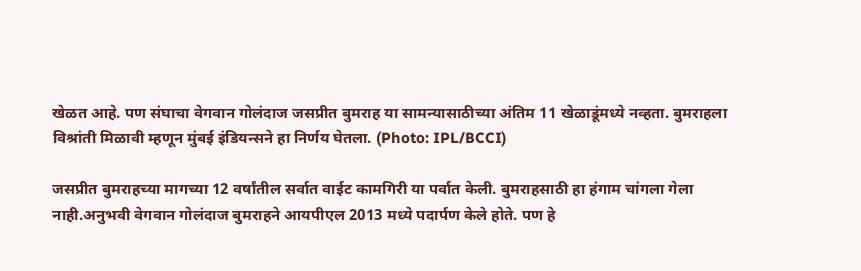खेळत आहे. पण संघाचा वेगवान गोलंदाज जसप्रीत बुमराह या सामन्यासाठीच्या अंतिम 11 खेळाडूंमध्ये नव्हता. बुमराहला विश्रांती मिळावी म्हणून मुंबई इंडियन्सने हा निर्णय घेतला. (Photo: IPL/BCCI)

जसप्रीत बुमराहच्या मागच्या 12 वर्षांतील सर्वात वाईट कामगिरी या पर्वात केली. बुमराहसाठी हा हंगाम चांगला गेला नाही.अनुभवी वेगवान गोलंदाज बुमराहने आयपीएल 2013 मध्ये पदार्पण केले होते. पण हे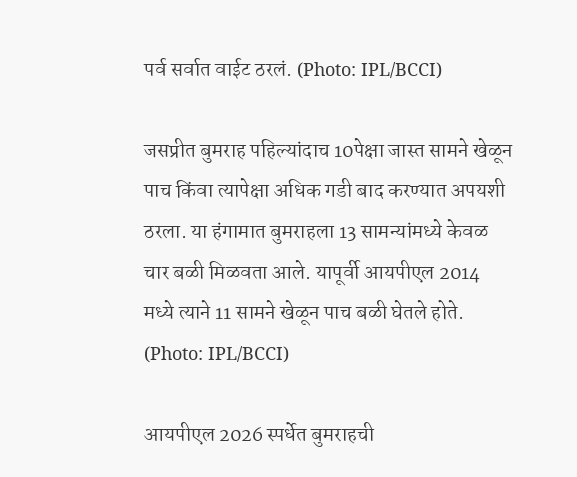पर्व सर्वात वाईट ठरलं. (Photo: IPL/BCCI)

जसप्रीत बुमराह पहिल्यांदाच 10पेक्षा जास्त सामने खेळून पाच किंवा त्यापेक्षा अधिक गडी बाद करण्यात अपयशी ठरला. या हंगामात बुमराहला 13 सामन्यांमध्ये केवळ चार बळी मिळवता आले. यापूर्वी आयपीएल 2014 मध्ये त्याने 11 सामने खेळून पाच बळी घेतले होते. (Photo: IPL/BCCI)

आयपीएल 2026 स्पर्धेत बुमराहची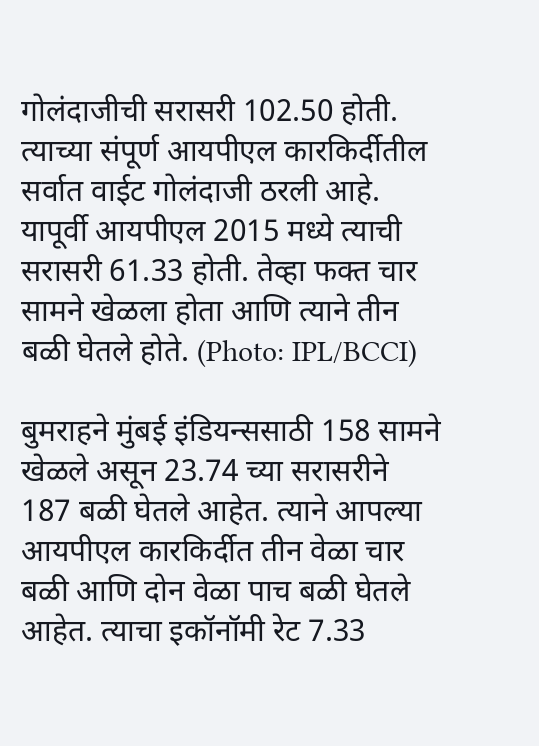गोलंदाजीची सरासरी 102.50 होती. त्याच्या संपूर्ण आयपीएल कारकिर्दीतील सर्वात वाईट गोलंदाजी ठरली आहे. यापूर्वी आयपीएल 2015 मध्ये त्याची सरासरी 61.33 होती. तेव्हा फक्त चार सामने खेळला होता आणि त्याने तीन बळी घेतले होते. (Photo: IPL/BCCI)

बुमराहने मुंबई इंडियन्ससाठी 158 सामने खेळले असून 23.74 च्या सरासरीने 187 बळी घेतले आहेत. त्याने आपल्या आयपीएल कारकिर्दीत तीन वेळा चार बळी आणि दोन वेळा पाच बळी घेतले आहेत. त्याचा इकॉनॉमी रेट 7.33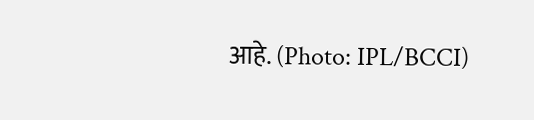आहे. (Photo: IPL/BCCI)